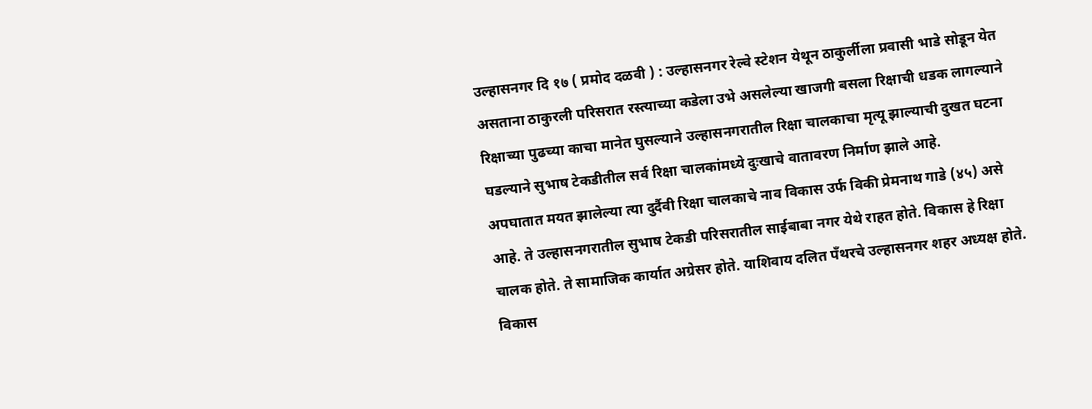उल्हासनगर दि १७ ( प्रमोद दळवी ) : उल्हासनगर रेल्वे स्टेशन येथून ठाकुर्लीला प्रवासी भाडे सोडून येत असताना ठाकुरली परिसरात रस्त्याच्या कडेला उभे असलेल्या खाजगी बसला रिक्षाची धडक लागल्याने रिक्षाच्या पुढच्या काचा मानेत घुसल्याने उल्हासनगरातील रिक्षा चालकाचा मृत्यू झाल्याची दुखत घटना घडल्याने सुभाष टेकडीतील सर्व रिक्षा चालकांमध्ये दुःखाचे वातावरण निर्माण झाले आहे.
अपघातात मयत झालेल्या त्या दुर्दैवी रिक्षा चालकाचे नाव विकास उर्फ विकी प्रेमनाथ गाडे (४५) असे आहे. ते उल्हासनगरातील सुभाष टेकडी परिसरातील साईबाबा नगर येथे राहत होते. विकास हे रिक्षा चालक होते. ते सामाजिक कार्यात अग्रेसर होते. याशिवाय दलित पॅंथरचे उल्हासनगर शहर अध्यक्ष होते. विकास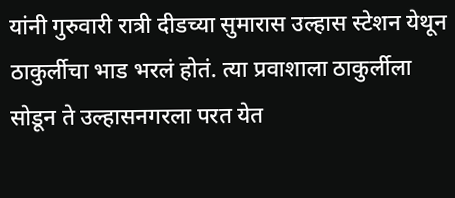यांनी गुरुवारी रात्री दीडच्या सुमारास उल्हास स्टेशन येथून ठाकुर्लीचा भाड भरलं होतं. त्या प्रवाशाला ठाकुर्लीला सोडून ते उल्हासनगरला परत येत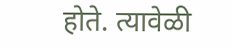होते. त्यावेळी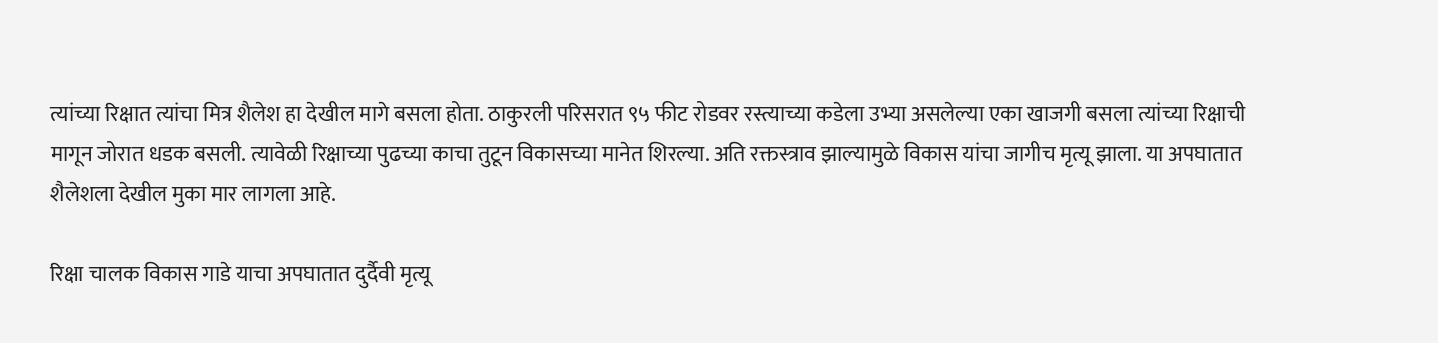त्यांच्या रिक्षात त्यांचा मित्र शैलेश हा देखील मागे बसला होता. ठाकुरली परिसरात ९५ फीट रोडवर रस्त्याच्या कडेला उभ्या असलेल्या एका खाजगी बसला त्यांच्या रिक्षाची मागून जोरात धडक बसली. त्यावेळी रिक्षाच्या पुढच्या काचा तुटून विकासच्या मानेत शिरल्या. अति रक्तस्त्राव झाल्यामुळे विकास यांचा जागीच मृत्यू झाला. या अपघातात शैलेशला देखील मुका मार लागला आहे.

रिक्षा चालक विकास गाडे याचा अपघातात दुर्दैवी मृत्यू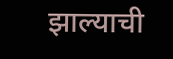झाल्याची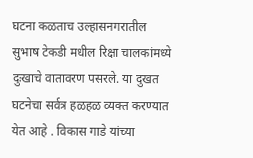घटना कळताच उल्हासनगरातील सुभाष टेकडी मधील रिक्षा चालकांमध्ये दुःखाचे वातावरण पसरले. या दुखत घटनेचा सर्वत्र हळहळ व्यक्त करण्यात येत आहे . विकास गाडे यांच्या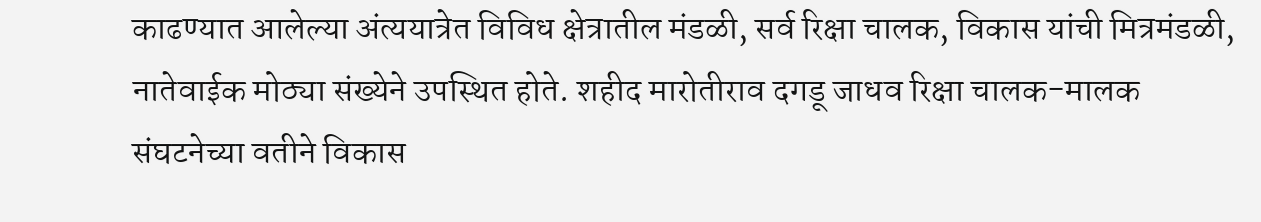काढण्यात आलेल्या अंत्ययात्रेत विविध क्षेत्रातील मंडळी, सर्व रिक्षा चालक, विकास यांची मित्रमंडळी, नातेवाईक मोठ्या संख्येने उपस्थित होते. शहीद मारोतीराव दगडू जाधव रिक्षा चालक-मालक संघटनेच्या वतीने विकास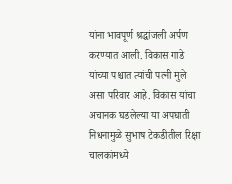यांना भावपूर्ण श्रद्धांजली अर्पण करण्यात आली. विकास गाडे यांच्या पश्चात त्यांची पत्नी मुले असा परिवार आहे. विकास यांचा अचानक घडलेल्या या अपघाती निधनामुळे सुभाष टेकडीतील रिक्षा चालकांमध्ये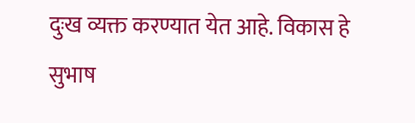दुःख व्यक्त करण्यात येत आहे. विकास हे सुभाष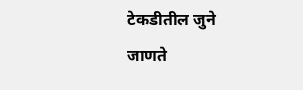टेकडीतील जुने जाणते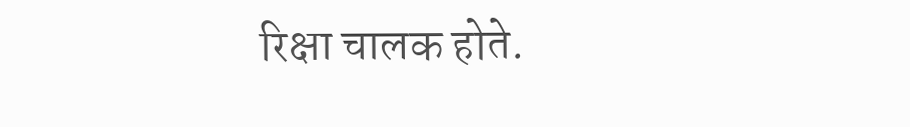रिक्षा चालक होते.